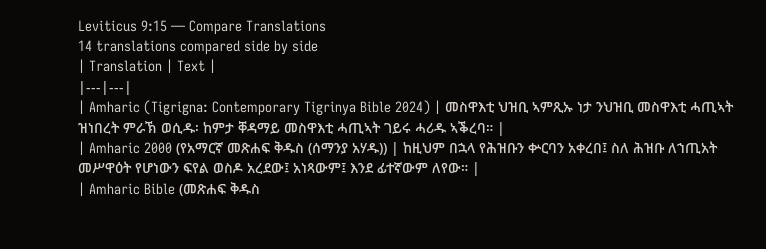Leviticus 9:15 — Compare Translations
14 translations compared side by side
| Translation | Text |
|---|---|
| Amharic (Tigrigna: Contemporary Tigrinya Bible 2024) | መስዋእቲ ህዝቢ ኣምጺኡ ነታ ንህዝቢ መስዋእቲ ሓጢኣት ዝነበረት ምራኽ ወሲዱ፡ ከምታ ቐዳማይ መስዋእቲ ሓጢኣት ገይሩ ሓሪዱ ኣቕረባ። |
| Amharic 2000 (የአማርኛ መጽሐፍ ቅዱስ (ሰማንያ አሃዱ)) | ከዚህም በኋላ የሕዝቡን ቍርባን አቀረበ፤ ስለ ሕዝቡ ለኀጢአት መሥዋዕት የሆነውን ፍየል ወስዶ አረደው፤ አነጻውም፤ እንደ ፊተኛውም ለየው። |
| Amharic Bible (መጽሐፍ ቅዱስ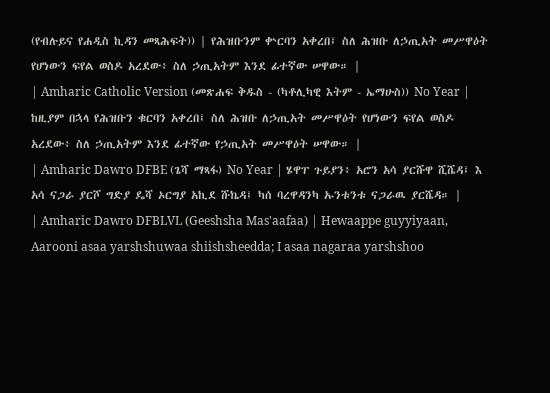(የብሉይና የሐዲስ ኪዳን መጻሕፍት)) | የሕዝቡንም ቍርባን አቀረበ፤ ስለ ሕዝቡ ለኃጢአት መሥዋዕት የሆነውን ፍየል ወስዶ አረደው፥ ስለ ኃጢአትም እንደ ፊተኛው ሠዋው። |
| Amharic Catholic Version (መጽሐፍ ቅዱስ - (ካቶሊካዊ እትም - ኤማሁስ)) No Year | ከዚያም በኋላ የሕዝቡን ቁርባን አቀረበ፤ ስለ ሕዝቡ ለኃጢአት መሥዋዕት የሆነውን ፍየል ወስዶ አረደው፥ ስለ ኃጢአትም እንደ ፊተኛው የኃጢአት መሥዋዕት ሠዋው። |
| Amharic Dawro DFBE (ጌሻ ማጻፋ) No Year | ሄዋፐ ጉይያን፥ አሮን አሳ ያርሹዋ ሺሼዳ፤ እ አሳ ናጋራ ያርሾ ግድያ ዴሻ ኦርግያ አኪደ ሹኬዳ፤ ካሰ ባረዋዳንካ ኡንቱንቱ ናጋራዉ ያርሼዳ። |
| Amharic Dawro DFBLVL (Geeshsha Mas'aafaa) | Hewaappe guyyiyaan, Aarooni asaa yarshshuwaa shiishsheedda; I asaa nagaraa yarshshoo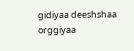gidiyaa deeshshaa orggiyaa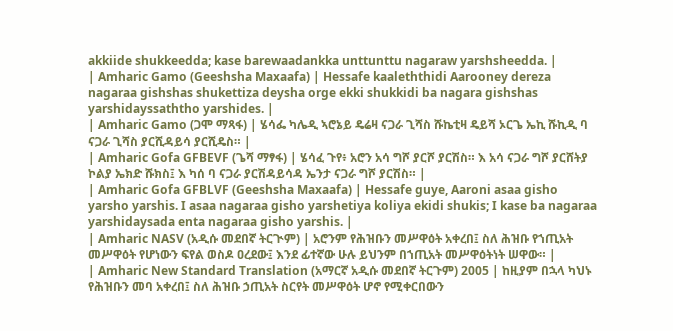akkiide shukkeedda; kase barewaadankka unttunttu nagaraw yarshsheedda. |
| Amharic Gamo (Geeshsha Maxaafa) | Hessafe kaaleththidi Aarooney dereza nagaraa gishshas shukettiza deysha orge ekki shukkidi ba nagara gishshas yarshidayssaththo yarshides. |
| Amharic Gamo (ጋሞ ማጻፋ) | ሄሳፌ ካሌዲ ኣሮኔይ ዴሬዛ ናጋራ ጊሻስ ሹኬቲዛ ዴይሻ ኦርጌ ኤኪ ሹኪዲ ባ ናጋራ ጊሻስ ያርሺዳይሳ ያርሺዴስ። |
| Amharic Gofa GFBEVF (ጌሻ ማፃፋ) | ሄሳፈ ጉየ፥ አሮን አሳ ግሾ ያርሾ ያርሽስ። እ አሳ ናጋራ ግሾ ያርሸትያ ኮልያ ኤክድ ሹክስ፤ እ ካሰ ባ ናጋራ ያርሽዳይሳዳ ኤንታ ናጋራ ግሾ ያርሽስ። |
| Amharic Gofa GFBLVF (Geeshsha Maxaafa) | Hessafe guye, Aaroni asaa gisho yarsho yarshis. I asaa nagaraa gisho yarshetiya koliya ekidi shukis; I kase ba nagaraa yarshidaysada enta nagaraa gisho yarshis. |
| Amharic NASV (አዲሱ መደበኛ ትርጒም) | አሮንም የሕዝቡን መሥዋዕት አቀረበ፤ ስለ ሕዝቡ የኀጢአት መሥዋዕት የሆነውን ፍየል ወስዶ ዐረደው፤ እንደ ፊተኛው ሁሉ ይህንም በኀጢአት መሥዋዕትነት ሠዋው። |
| Amharic New Standard Translation (አማርኛ አዲሱ መደበኛ ትርጉም) 2005 | ከዚያም በኋላ ካህኑ የሕዝቡን መባ አቀረበ፤ ስለ ሕዝቡ ኃጢአት ስርየት መሥዋዕት ሆኖ የሚቀርበውን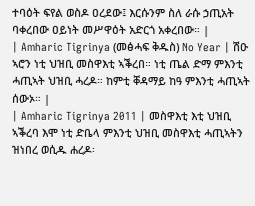ተባዕት ፍየል ወስዶ ዐረደው፤ እርሱንም ስለ ራሱ ኃጢአት ባቀረበው ዐይነት መሥዋዕት አድርጎ አቀረበው። |
| Amharic Tigrinya (መፅሓፍ ቅዱስ) No Year | ሽዑ ኣሮን ነቲ ህዝቢ መስዋእቲ ኣቕረበ። ነቲ ጤል ድማ ምእንቲ ሓጢኣት ህዝቢ ሓረዶ። ከምቲ ቐዳማይ ከዓ ምእንቲ ሓጢኣት ሰውኦ። |
| Amharic Tigrinya 2011 | መስዋእቲ እቲ ህዝቢ ኣቕረባ እሞ ነቲ ድቤላ ምእንቲ ህዝቢ መስዋእቲ ሓጢኣትን ዝነበረ ወሲዱ ሐረዶ፡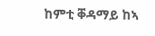ከምቲ ቐዳማይ ከኣ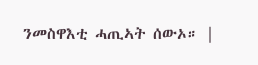ንመስዋእቲ ሓጢኣት ሰውኦ። |